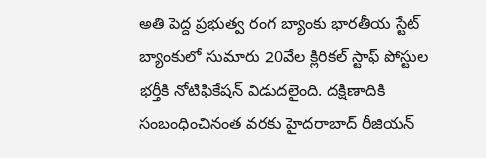అతి పెద్ద ప్రభుత్వ రంగ బ్యాంకు భారతీయ స్టేట్ బ్యాంకులో సుమారు 20వేల క్లిరికల్ స్టాఫ్ పోస్టుల భర్తీకి నోటిఫికేషన్ విడుదలైంది. దక్షిణాదికి సంబంధించినంత వరకు హైదరాబాద్ రీజియన్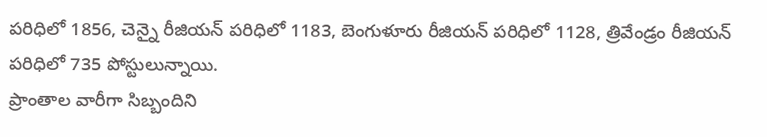పరిధిలో 1856, చెన్నై రీజియన్ పరిధిలో 1183, బెంగుళూరు రీజియన్ పరిధిలో 1128, త్రివేండ్రం రీజియన్ పరిధిలో 735 పోస్టులున్నాయి.
ప్రాంతాల వారీగా సిబ్బందిని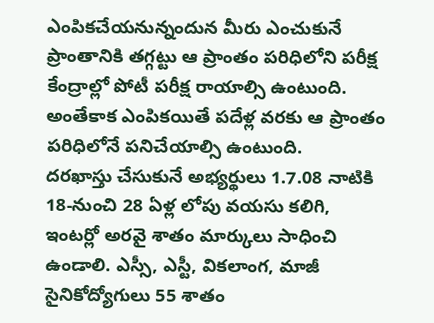ఎంపికచేయనున్నందున మీరు ఎంచుకునే ప్రాంతానికి తగ్గట్టు ఆ ప్రాంతం పరిధిలోని పరీక్ష కేంద్రాల్లో పోటీ పరీక్ష రాయాల్సి ఉంటుంది. అంతేకాక ఎంపికయితే పదేళ్ల వరకు ఆ ప్రాంతం పరిధిలోనే పనిచేయాల్సి ఉంటుంది.
దరఖాస్తు చేసుకునే అభ్యర్థులు 1.7.08 నాటికి 18-నుంచి 28 ఏళ్ల లోపు వయసు కలిగి, ఇంటర్లో అరవై శాతం మార్కులు సాధించి ఉండాలి. ఎస్సీ, ఎస్టీ, వికలాంగ, మాజీ సైనికోద్యోగులు 55 శాతం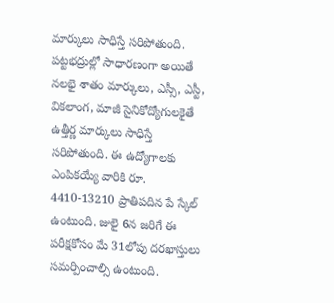మార్కులు సాధిస్తే సరిపోతుంది.
పట్టభద్రుల్లో సాధారణంగా అయితే నలభై శాతం మార్కులు, ఎస్సీ, ఎస్టీ, వికలాంగ, మాజీ సైనికోద్యోగులకైతే ఉత్తీర్ణ మార్కులు సాధిస్తే సరిపోతుంది. ఈ ఉద్యోగాలకు ఎంపికయ్యే వారికి రూ. 4410-13210 ప్రాతిపదిన పే స్కేల్ ఉంటుంది. జులై 6న జరిగే ఈ పరీక్షకోసం మే 31లోపు దరఖాస్తులు సమర్పించాల్సి ఉంటుంది.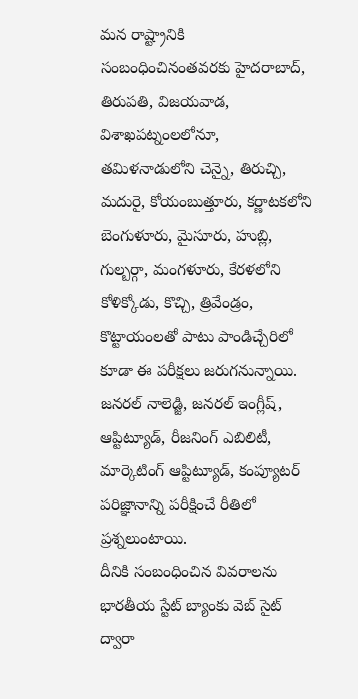మన రాష్ట్రానికి సంబంధించినంతవరకు హైదరాబాద్, తిరుపతి, విజయవాడ, విశాఖపట్నంలలోనూ, తమిళనాడులోని చెన్నై, తిరుచ్చి, మదురై, కోయంబుత్తూరు, కర్ణాటకలోని బెంగుళూరు, మైసూరు, హుబ్లి, గుల్బర్గా, మంగళూరు, కేరళలోని కోళిక్కోడు, కొచ్చి, త్రివేండ్రం, కొట్టాయంలతో పాటు పాండిచ్చేరిలో కూడా ఈ పరీక్షలు జరుగనున్నాయి.
జనరల్ నాలెడ్జి, జనరల్ ఇంగ్లీష్, ఆప్టిట్యూడ్, రీజనింగ్ ఎబిలిటీ, మార్కెటింగ్ ఆప్టిట్యూడ్, కంప్యూటర్ పరిజ్ఞానాన్ని పరీక్షించే రీతిలో ప్రశ్నలుంటాయి.
దీనికి సంబంధించిన వివరాలను భారతీయ స్టేట్ బ్యాంకు వెబ్ సైట్ ద్వారా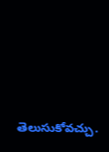తెలుసుకోవచ్చు.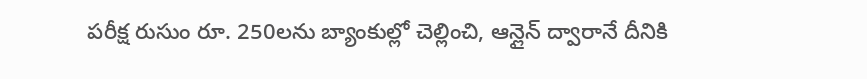పరీక్ష రుసుం రూ. 250లను బ్యాంకుల్లో చెల్లించి, ఆన్లైన్ ద్వారానే దీనికి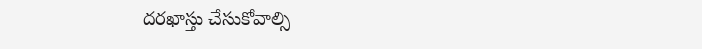దరఖాస్తు చేసుకోవాల్సి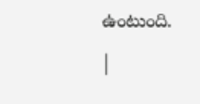ఉంటుంది.
|